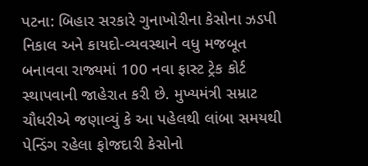પટના: બિહાર સરકારે ગુનાખોરીના કેસોના ઝડપી નિકાલ અને કાયદો-વ્યવસ્થાને વધુ મજબૂત બનાવવા રાજ્યમાં 100 નવા ફાસ્ટ ટ્રેક કોર્ટ સ્થાપવાની જાહેરાત કરી છે. મુખ્યમંત્રી સમ્રાટ ચૌધરીએ જણાવ્યું કે આ પહેલથી લાંબા સમયથી પેન્ડિંગ રહેલા ફોજદારી કેસોનો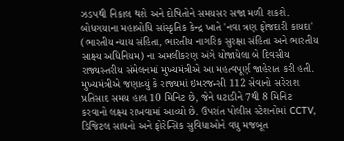ઝડપથી નિકાલ થશે અને દોષિતોને સમયસર સજા મળી શકશે.
બોધગયાના મહાબોધિ સાંસ્કૃતિક કેન્દ્ર ખાતે 'નવા ત્રણ ફોજદારી કાયદા' (ભારતીય ન્યાય સંહિતા, ભારતીય નાગરિક સુરક્ષા સંહિતા અને ભારતીય સાક્ષ્ય અધિનિયમ) ના અમલીકરણ અંગે યોજાયેલા બે દિવસીય રાજ્યસ્તરીય સંમેલનમાં મુખ્યમંત્રીએ આ મહત્વપૂર્ણ જાહેરાત કરી હતી.
મુખ્યમંત્રીએ જણાવ્યું કે રાજ્યમાં ઇમરજન્સી 112 સેવાનો સરેરાશ પ્રતિસાદ સમય હાલ 10 મિનિટ છે, જેને ઘટાડીને 7થી 8 મિનિટ કરવાનો લક્ષ્ય રાખવામાં આવ્યો છે. ઉપરાંત પોલીસ સ્ટેશનોમાં CCTV, ડિજિટલ સાધનો અને ફોરેન્સિક સુવિધાઓને વધુ મજબૂત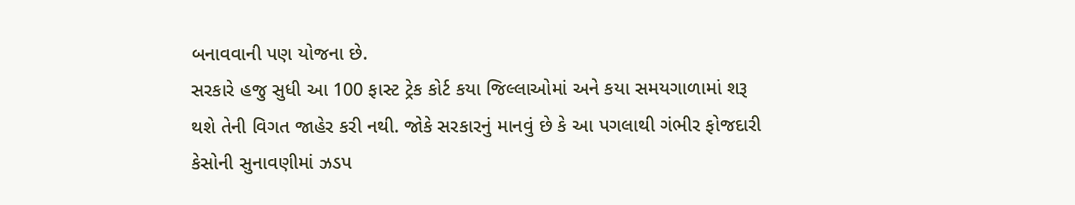બનાવવાની પણ યોજના છે.
સરકારે હજુ સુધી આ 100 ફાસ્ટ ટ્રેક કોર્ટ કયા જિલ્લાઓમાં અને કયા સમયગાળામાં શરૂ થશે તેની વિગત જાહેર કરી નથી. જોકે સરકારનું માનવું છે કે આ પગલાથી ગંભીર ફોજદારી કેસોની સુનાવણીમાં ઝડપ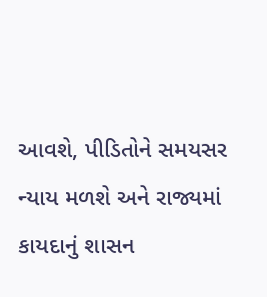આવશે, પીડિતોને સમયસર ન્યાય મળશે અને રાજ્યમાં કાયદાનું શાસન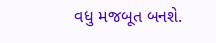વધુ મજબૂત બનશે.